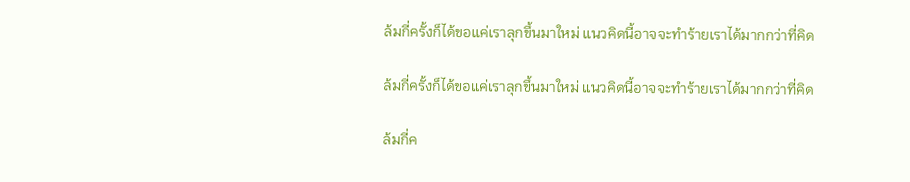ล้มกี่ครั้งก็ได้ขอแค่เราลุกขึ้นมาใหม่ แนวคิดนี้อาจจะทำร้ายเราได้มากกว่าที่คิด

ล้มกี่ครั้งก็ได้ขอแค่เราลุกขึ้นมาใหม่ แนวคิดนี้อาจจะทำร้ายเราได้มากกว่าที่คิด

ล้มกี่ค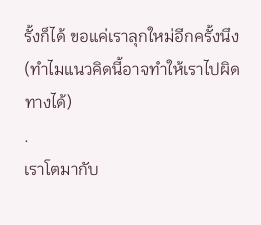รั้งก็ได้ ขอแค่เราลุกใหม่อีกครั้งนึง
(ทำไมแนวคิดนี้อาจทำให้เราไปผิดทางได้)
.
เราโตมากับ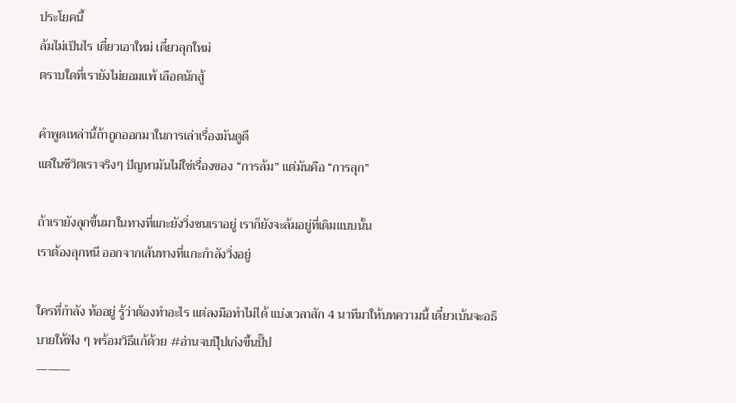ประโยคนี้
ล้มไม่เป็นไร เดี๋ยวเอาใหม่ เดี๋ยวลุกใหม่
ตราบใดที่เรายังไม่ยอมแพ้ เลือดนักสู้

คำพูดเหล่านี้ถ้าถูกออกมาในการเล่าเรื่องมันดูดี
แต่ในชีวิตเราจริงๆ ปัญหามันไม่ใช่เรื่องของ “การล้ม” แต่มันคือ “การลุก”

ถ้าเรายังลุกขึ้นมาในทางที่แกะยังวิ่งชนเราอยู่ เราก็ยังจะล้มอยู่ที่เดิมแบบนั้น
เราต้องลุกหนี ออกจากเส้นทางที่แกะกำลังวิ่งอยู่

ใครที่กำลัง ท้ออยู่ รู้ว่าต้องทำอะไร แต่ลงมือทำไม่ได้ แบ่งเวลาสัก 4 นาทีมาให้บทความนี้ เดี๋ยวเบ้นจะอธิบายให้ฟัง ๆ พร้อมวิธีแก้ด้วย #อ่านจบปุ๊ปเก่งขึ้นปั๊ป
———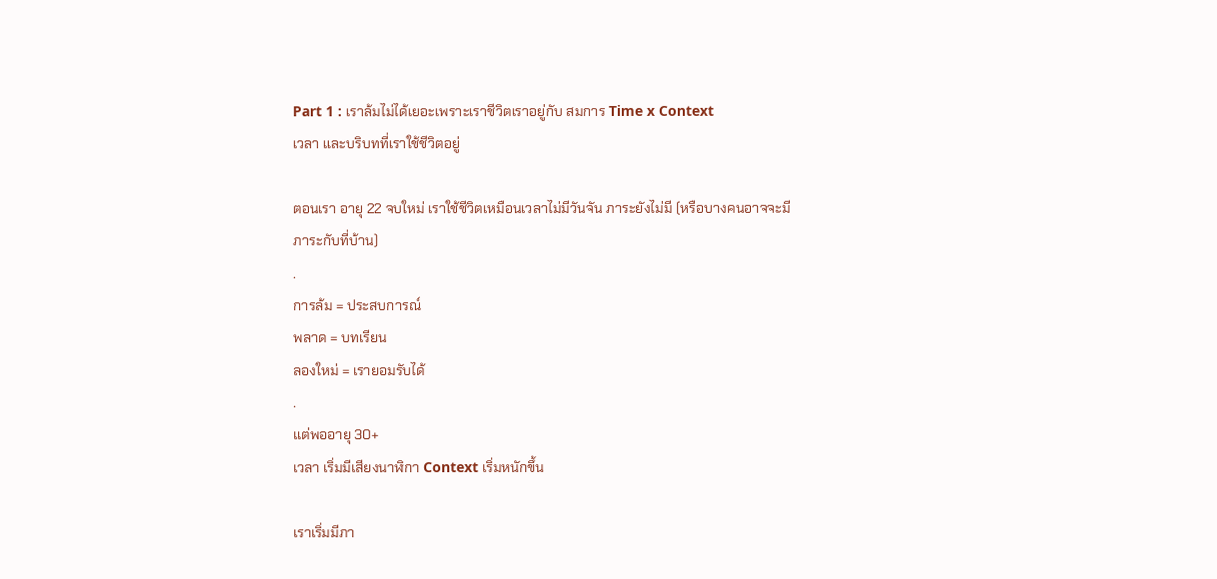Part 1 : เราล้มไม่ได้เยอะเพราะเราชีวิตเราอยู่กับ สมการ Time x Context
เวลา และบริบทที่เราใช้ชีวิตอยู่

ตอนเรา อายุ 22 จบใหม่ เราใช้ชีวิตเหมือนเวลาไม่มีวันจัน ภาระยังไม่มี (หรือบางคนอาจจะมีภาระกับที่บ้าน)
.
การล้ม = ประสบการณ์
พลาด = บทเรียน
ลองใหม่ = เรายอมรับได้
.
แต่พออายุ 30+
เวลา เริ่มมีเสียงนาฬิกา Context เริ่มหนักขึ้น

เราเริ่มมีภา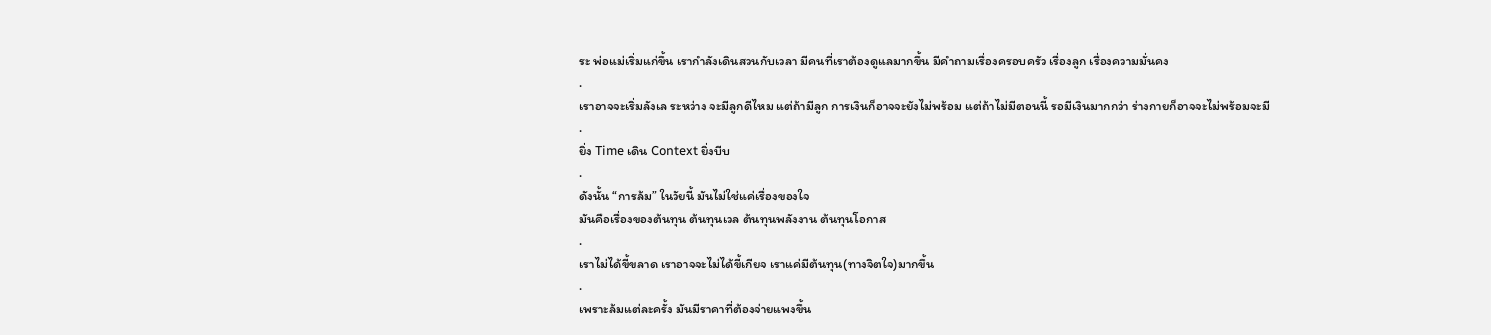ระ พ่อแม่เริ่มแก่ขึ้น เรากำลังเดินสวนกับเวลา มีคนที่เราต้องดูแลมากขึ้น มีคำถามเรื่องครอบครัว เรื่องลูก เรื่องความมั่นคง
.
เราอาจจะเริ่มลังเล ระหว่าง จะมีลูกดีไหม แต่ถ้ามีลูก การเงินก็อาจจะยังไม่พร้อม แต่ถ้าไม่มีตอนนี้ รอมีเงินมากกว่า ร่างกายก็อาจจะไม่พร้อมจะมี
.
ยิ่ง Time เดิน Context ยิ่งบีบ
.
ดังนั้น “การล้ม” ในวัยนี้ มันไม่ใช่แค่เรื่องของใจ
มันคือเรื่องของต้นทุน ต้นทุนเวล ต้นทุนพลังงาน ต้นทุนโอกาส
.
เราไม่ได้ขี้ขลาด เราอาจจะไม่ได้ขี้เกียจ เราแค่มีต้นทุน(ทางจิตใจ)มากขึ้น
.
เพราะล้มแต่ละครั้ง มันมีราคาที่ต้องจ่ายแพงขึ้น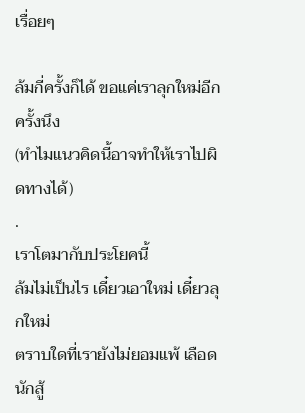เรื่อยๆ

ล้มกี่ครั้งก็ได้ ขอแค่เราลุกใหม่อีกครั้งนึง
(ทำไมแนวคิดนี้อาจทำให้เราไปผิดทางได้)
.
เราโตมากับประโยคนี้
ล้มไม่เป็นไร เดี๋ยวเอาใหม่ เดี๋ยวลุกใหม่
ตราบใดที่เรายังไม่ยอมแพ้ เลือดนักสู้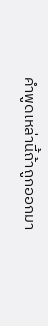คำพูดเหล่านี้ถ้าถูกออกมา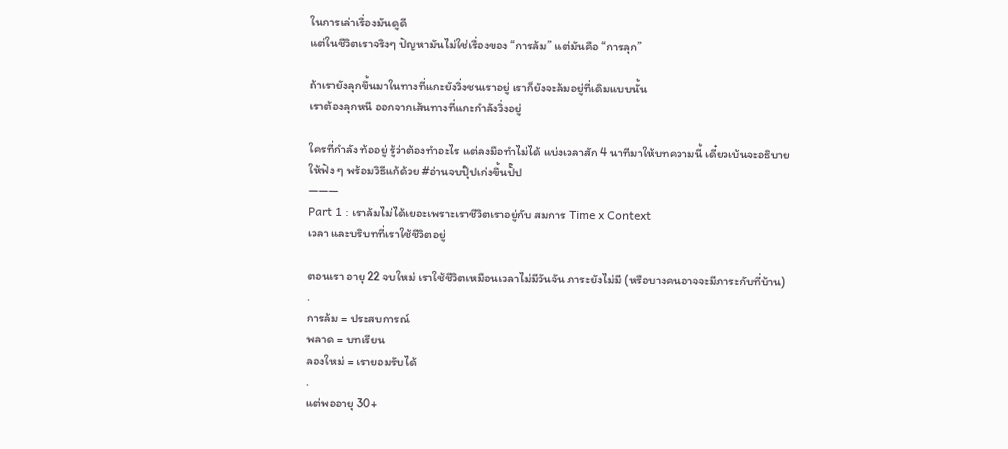ในการเล่าเรื่องมันดูดี
แต่ในชีวิตเราจริงๆ ปัญหามันไม่ใช่เรื่องของ “การล้ม” แต่มันคือ “การลุก”

ถ้าเรายังลุกขึ้นมาในทางที่แกะยังวิ่งชนเราอยู่ เราก็ยังจะล้มอยู่ที่เดิมแบบนั้น
เราต้องลุกหนี ออกจากเส้นทางที่แกะกำลังวิ่งอยู่

ใครที่กำลัง ท้ออยู่ รู้ว่าต้องทำอะไร แต่ลงมือทำไม่ได้ แบ่งเวลาสัก 4 นาทีมาให้บทความนี้ เดี๋ยวเบ้นจะอธิบายให้ฟัง ๆ พร้อมวิธีแก้ด้วย #อ่านจบปุ๊ปเก่งขึ้นปั๊ป
———
Part 1 : เราล้มไม่ได้เยอะเพราะเราชีวิตเราอยู่กับ สมการ Time x Context
เวลา และบริบทที่เราใช้ชีวิตอยู่

ตอนเรา อายุ 22 จบใหม่ เราใช้ชีวิตเหมือนเวลาไม่มีวันจัน ภาระยังไม่มี (หรือบางคนอาจจะมีภาระกับที่บ้าน)
.
การล้ม = ประสบการณ์
พลาด = บทเรียน
ลองใหม่ = เรายอมรับได้
.
แต่พออายุ 30+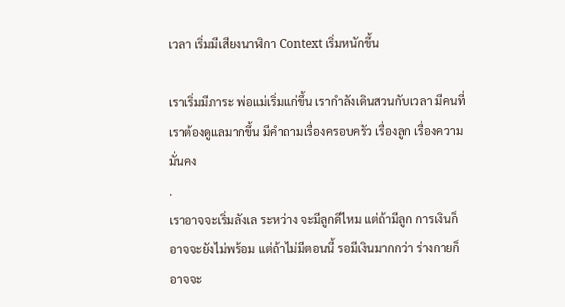เวลา เริ่มมีเสียงนาฬิกา Context เริ่มหนักขึ้น

เราเริ่มมีภาระ พ่อแม่เริ่มแก่ขึ้น เรากำลังเดินสวนกับเวลา มีคนที่เราต้องดูแลมากขึ้น มีคำถามเรื่องครอบครัว เรื่องลูก เรื่องความมั่นคง
.
เราอาจจะเริ่มลังเล ระหว่าง จะมีลูกดีไหม แต่ถ้ามีลูก การเงินก็อาจจะยังไม่พร้อม แต่ถ้าไม่มีตอนนี้ รอมีเงินมากกว่า ร่างกายก็อาจจะ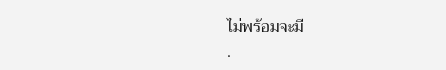ไม่พร้อมจะมี
.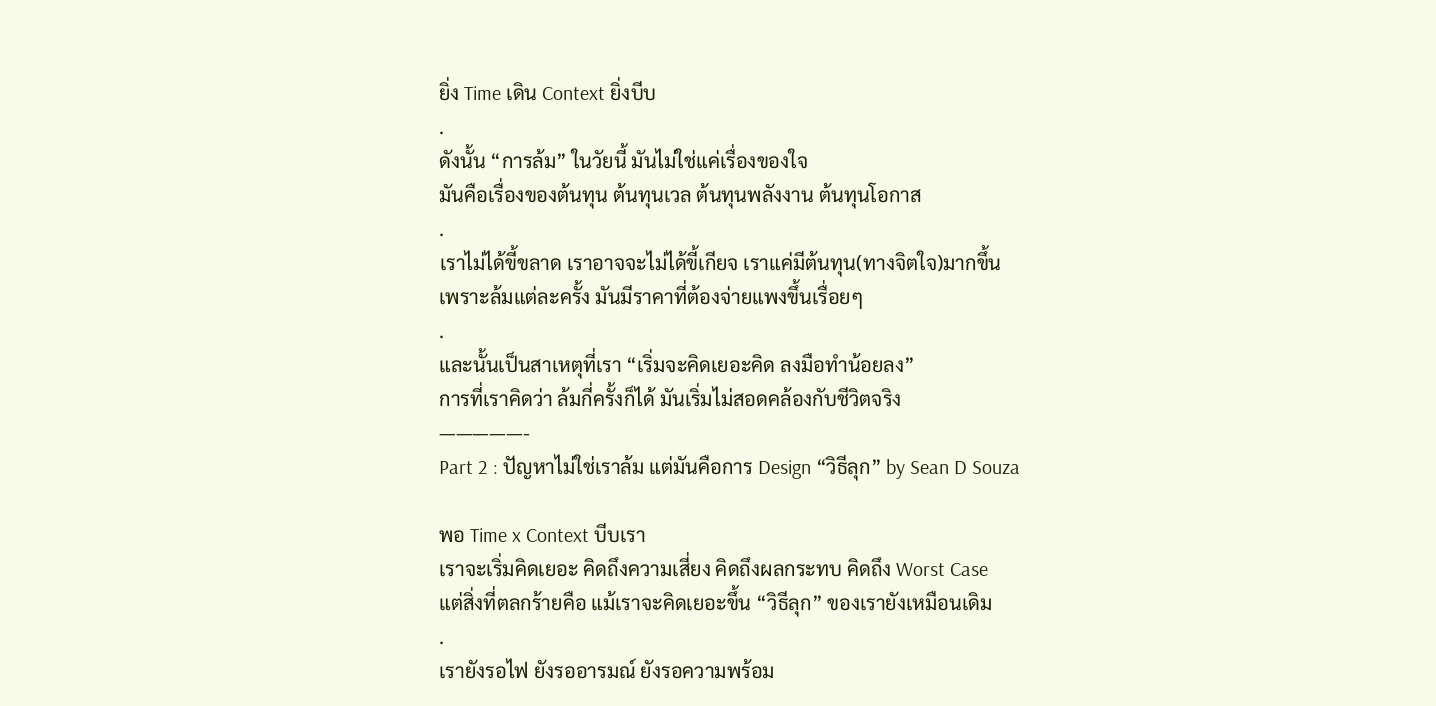ยิ่ง Time เดิน Context ยิ่งบีบ
.
ดังนั้น “การล้ม” ในวัยนี้ มันไม่ใช่แค่เรื่องของใจ
มันคือเรื่องของต้นทุน ต้นทุนเวล ต้นทุนพลังงาน ต้นทุนโอกาส
.
เราไม่ได้ขี้ขลาด เราอาจจะไม่ได้ขี้เกียจ เราแค่มีต้นทุน(ทางจิตใจ)มากขึ้น
เพราะล้มแต่ละครั้ง มันมีราคาที่ต้องจ่ายแพงขึ้นเรื่อยๆ
.
และนั้นเป็นสาเหตุที่เรา “เริ่มจะคิดเยอะคิด ลงมือทำน้อยลง”
การที่เราคิดว่า ล้มกี่ครั้งก็ได้ มันเริ่มไม่สอดคล้องกับชีวิตจริง
—————-
Part 2 : ปัญหาไม่ใช่เราล้ม แต่มันคือการ Design “วิธีลุก” by Sean D Souza

พอ Time x Context บีบเรา
เราจะเริ่มคิดเยอะ คิดถึงความเสี่ยง คิดถึงผลกระทบ คิดถึง Worst Case
แต่สิ่งที่ตลกร้ายคือ แม้เราจะคิดเยอะขึ้น “วิธีลุก” ของเรายังเหมือนเดิม
.
เรายังรอไฟ ยังรออารมณ์ ยังรอความพร้อม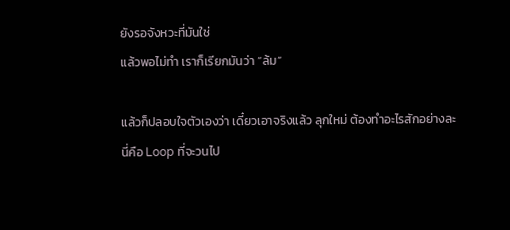ยังรอจังหวะที่มันใช่
แล้วพอไม่ทำ เราก็เรียกมันว่า “ล้ม”

แล้วก็ปลอบใจตัวเองว่า เดี๋ยวเอาจริงแล้ว ลุกใหม่ ต้องทำอะไรสักอย่างละ
นี่คือ Loop ที่จะวนไป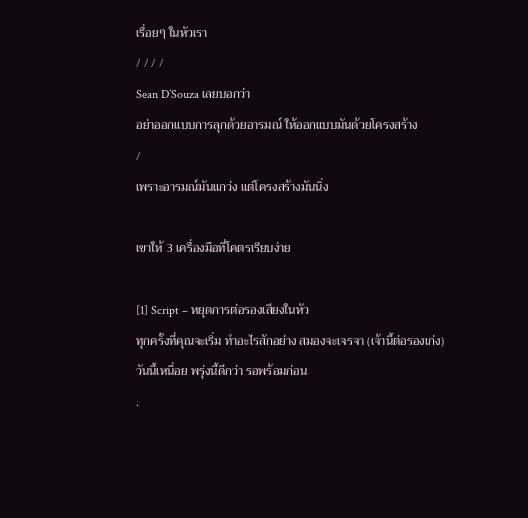เรื่อยๆ ในหัวเรา
/ / / /
Sean D’Souza เลยบอกว่า
อย่าออกแบบการลุกด้วยอารมณ์ ให้ออกแบบมันด้วยโครงสร้าง
/
เพราะอารมณ์มันแกว่ง แต่โครงสร้างมันนิ่ง

เขาให้ 3 เครื่องมือที่โคตรเรียบง่าย

[1] Script – หยุดการต่อรองเสียงในหัว
ทุกครั้งที่คุณจะเริ่ม ทำอะไรสักอย่าง สมองจะเจรจา (เจ้านี้ต่อรองเก่ง)
วันนี้เหนื่อย พรุ่งนี้ดีกว่า รอพร้อมก่อน
.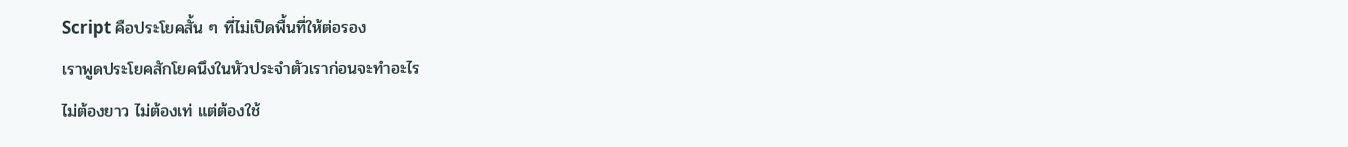Script คือประโยคสั้น ๆ ที่ไม่เปิดพื้นที่ให้ต่อรอง
เราพูดประโยคสักโยคนึงในหัวประจำตัวเราก่อนจะทำอะไร
ไม่ต้องยาว ไม่ต้องเท่ แต่ต้องใช้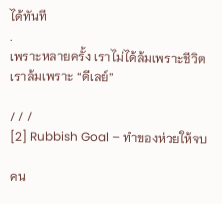ได้ทันที
.
เพราะหลายครั้ง เราไม่ได้ล้มเพราะชีวิต
เราล้มเพราะ “ดีเลย์”

/ / /
[2] Rubbish Goal – ทำของห่วยให้จบ

คน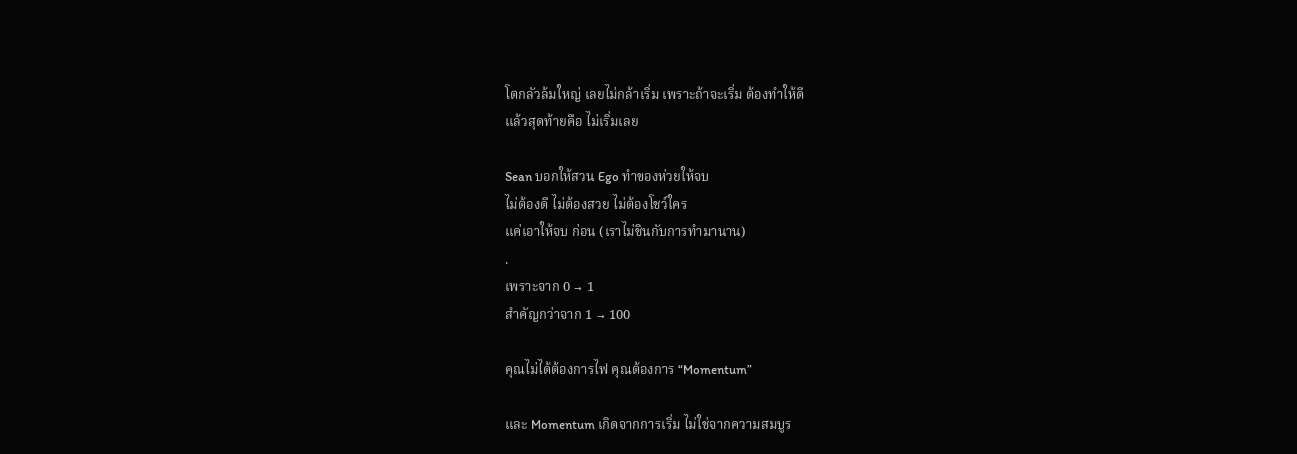โตกลัวล้มใหญ่ เลยไม่กล้าเริ่ม เพราะถ้าจะเริ่ม ต้องทำให้ดี
แล้วสุดท้ายคือ ไม่เริ่มเลย

Sean บอกให้สวน Ego ทำของห่วยให้จบ
ไม่ต้องดี ไม่ต้องสวย ไม่ต้องโชว์ใคร
แค่เอาให้จบ ก่อน (เราไม่ชินกับการทำมานาน)
.
เพราะจาก 0 → 1
สำคัญกว่าจาก 1 → 100

คุณไม่ได้ต้องการไฟ คุณต้องการ “Momentum”

และ Momentum เกิดจากการเริ่ม ไม่ใช่จากความสมบูร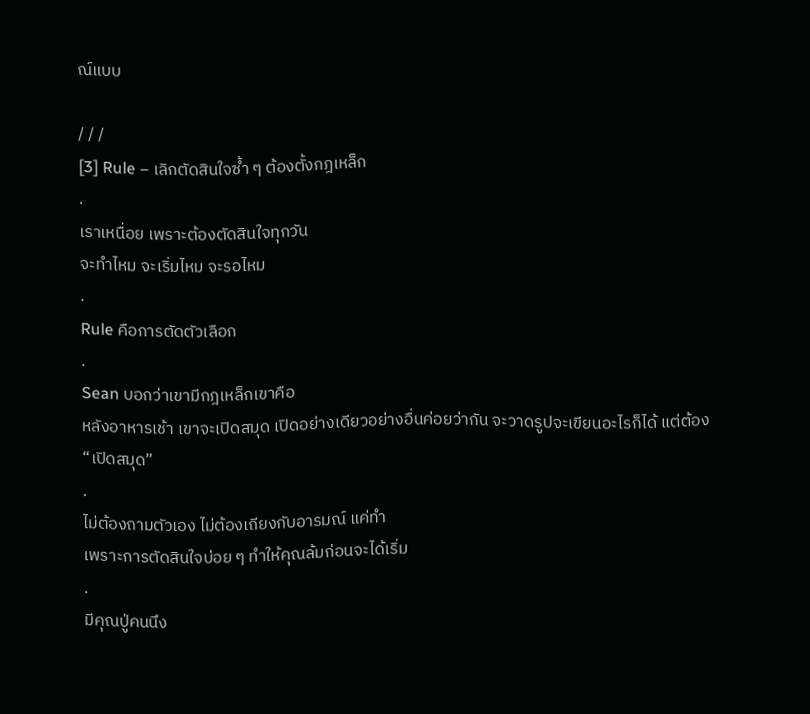ณ์แบบ

/ / /
[3] Rule – เลิกตัดสินใจซ้ำ ๆ ต้องตั้งกฎเหล็ก
.
เราเหนื่อย เพราะต้องตัดสินใจทุกวัน
จะทำไหม จะเริ่มไหม จะรอไหม
.
Rule คือการตัดตัวเลือก
.
Sean บอกว่าเขามีกฎเหล็กเขาคือ
หลังอาหารเช้า เขาจะเปิดสมุด เปิดอย่างเดียวอย่างอื่นค่อยว่ากัน จะวาดรูปจะเขียนอะไรก็ได้ แต่ต้อง “เปิดสมุด”
.
ไม่ต้องถามตัวเอง ไม่ต้องเถียงกับอารมณ์ แค่ทำ
เพราะการตัดสินใจบ่อย ๆ ทำให้คุณล้มก่อนจะได้เริ่ม
.
มีคุณปู่คนนึง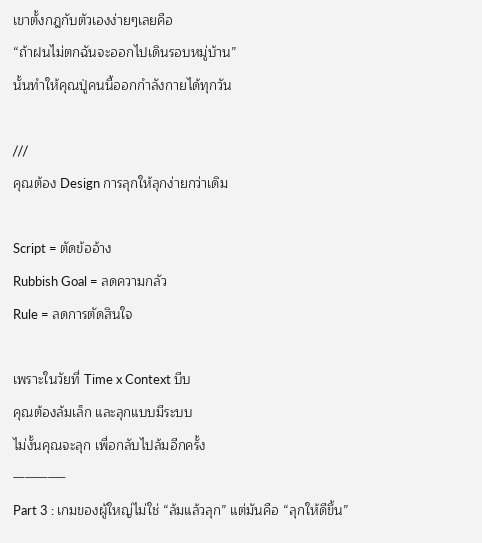เขาตั้งกฎกับตัวเองง่ายๆเลยคือ
“ถ้าฝนไม่ตกฉันจะออกไปเดินรอบหมู่บ้าน”
นั้นทำให้คุณปู่คนนี้ออกกำลังกายได้ทุกวัน

///
คุณต้อง Design การลุกให้ลุกง่ายกว่าเดิม

Script = ตัดข้ออ้าง
Rubbish Goal = ลดความกลัว
Rule = ลดการตัดสินใจ

เพราะในวัยที่ Time x Context บีบ
คุณต้องล้มเล็ก และลุกแบบมีระบบ
ไม่งั้นคุณจะลุก เพื่อกลับไปล้มอีกครั้ง
————–
Part 3 : เกมของผู้ใหญ่ไม่ใช่ “ล้มแล้วลุก” แต่มันคือ “ลุกให้ดีขึ้น”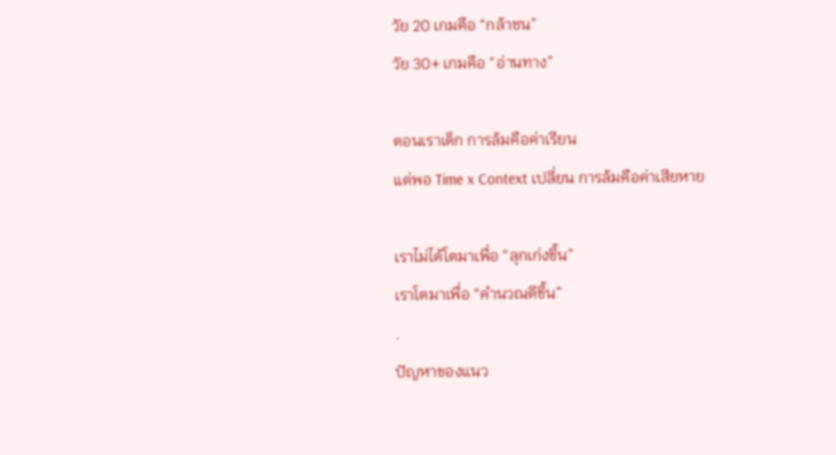วัย 20 เกมคือ “กล้าชน”
วัย 30+ เกมคือ “อ่านทาง”

ตอนเราเด็ก การล้มคือค่าเรียน
แต่พอ Time x Context เปลี่ยน การล้มคือค่าเสียหาย

เราไม่ได้โตมาเพื่อ “ลุกเก่งขึ้น”
เราโตมาเพื่อ “คำนวณดีขึ้น”
.
ปัญหาของแนว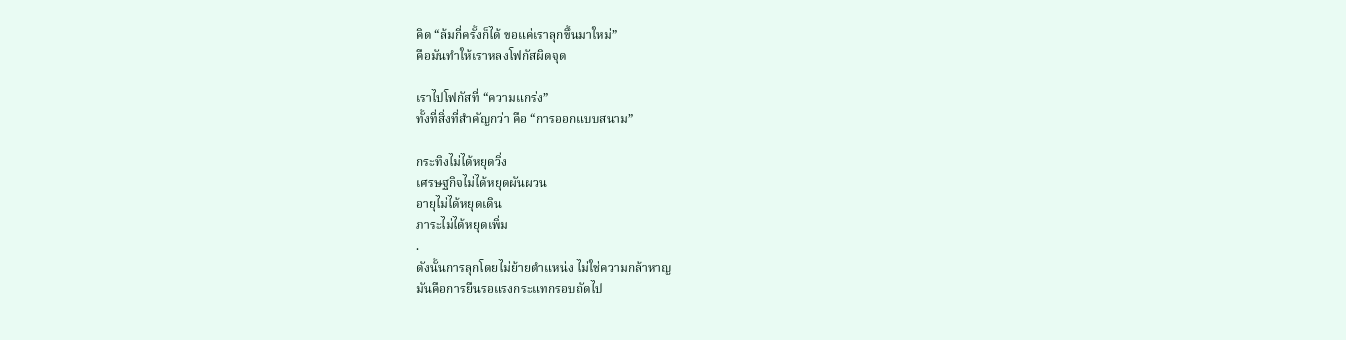คิด “ล้มกี่ครั้งก็ได้ ขอแค่เราลุกขึ้นมาใหม่”
คือมันทำให้เราหลงโฟกัสผิดจุด

เราไปโฟกัสที่ “ความแกร่ง”
ทั้งที่สิ่งที่สำคัญกว่า คือ “การออกแบบสนาม”

กระทิงไม่ได้หยุดวิ่ง
เศรษฐกิจไม่ได้หยุดผันผวน
อายุไม่ได้หยุดเดิน
ภาระไม่ได้หยุดเพิ่ม
.
ดังนั้นการลุกโดยไม่ย้ายตำแหน่ง ไม่ใช่ความกล้าหาญ
มันคือการยืนรอแรงกระแทกรอบถัดไป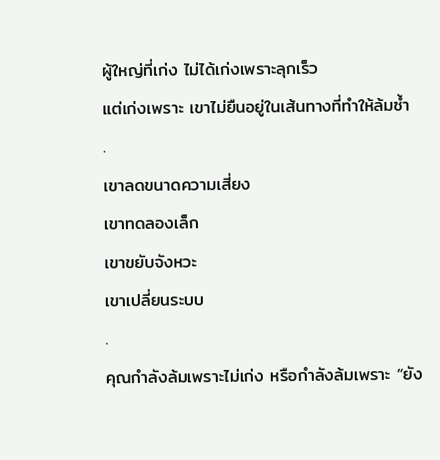ผู้ใหญ่ที่เก่ง ไม่ได้เก่งเพราะลุกเร็ว
แต่เก่งเพราะ เขาไม่ยืนอยู่ในเส้นทางที่ทำให้ล้มซ้ำ
.
เขาลดขนาดความเสี่ยง
เขาทดลองเล็ก
เขาขยับจังหวะ
เขาเปลี่ยนระบบ
.
คุณกำลังล้มเพราะไม่เก่ง หรือกำลังล้มเพราะ “ยัง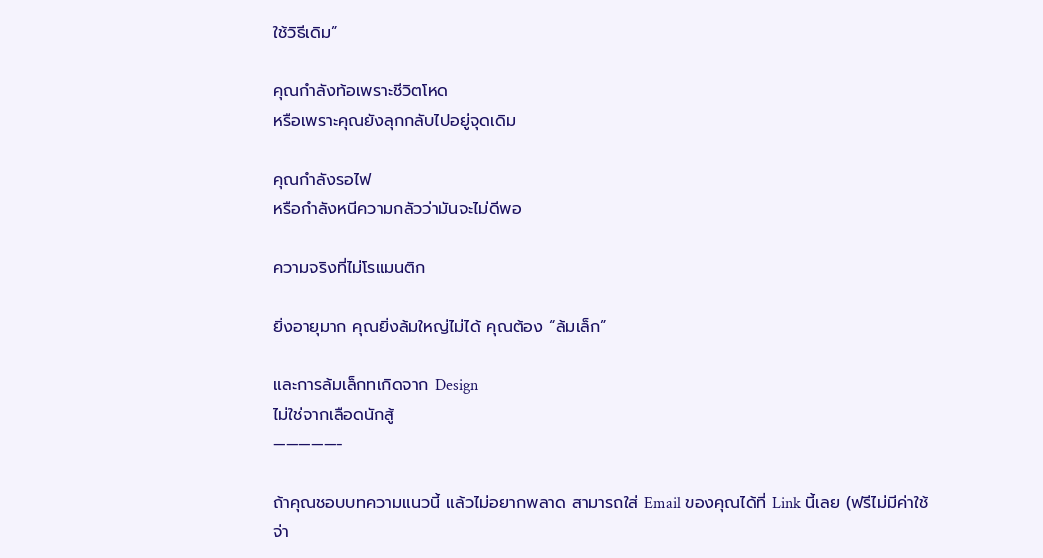ใช้วิธีเดิม”

คุณกำลังท้อเพราะชีวิตโหด
หรือเพราะคุณยังลุกกลับไปอยู่จุดเดิม

คุณกำลังรอไฟ
หรือกำลังหนีความกลัวว่ามันจะไม่ดีพอ

ความจริงที่ไม่โรแมนติก

ยิ่งอายุมาก คุณยิ่งล้มใหญ่ไม่ได้ คุณต้อง “ล้มเล็ก”

และการล้มเล็กทเกิดจาก Design
ไม่ใช่จากเลือดนักสู้
—————-

ถ้าคุณชอบบทความแนวนี้ แล้วไม่อยากพลาด สามารถใส่ Email ของคุณได้ที่ Link นี้เลย (ฟรีไม่มีค่าใช้จ่า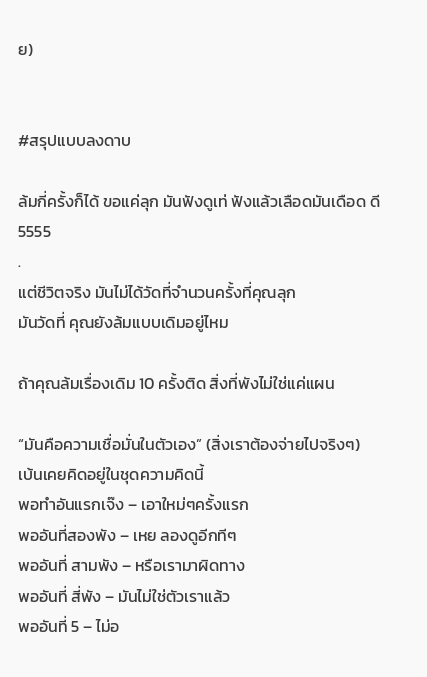ย)


#สรุปแบบลงดาบ

ล้มกี่ครั้งก็ได้ ขอแค่ลุก มันฟังดูเท่ ฟังแล้วเลือดมันเดือด ดี5555
.
แต่ชีวิตจริง มันไม่ได้วัดที่จำนวนครั้งที่คุณลุก
มันวัดที่ คุณยังล้มแบบเดิมอยู่ไหม

ถ้าคุณล้มเรื่องเดิม 10 ครั้งติด สิ่งที่พังไม่ใช่แค่แผน

“มันคือความเชื่อมั่นในตัวเอง” (สิ่งเราต้องจ่ายไปจริงๆ)
เบ้นเคยคิดอยู่ในชุดความคิดนี้
พอทำอันแรกเจ๊ง – เอาใหม่ๆครั้งแรก
พออันที่สองพัง – เหย ลองดูอีกทีๆ
พออันที่ สามพัง – หรือเรามาผิดทาง
พออันที่ สี่พัง – มันไม่ใช่ตัวเราแล้ว
พออันที่ 5 – ไม่อ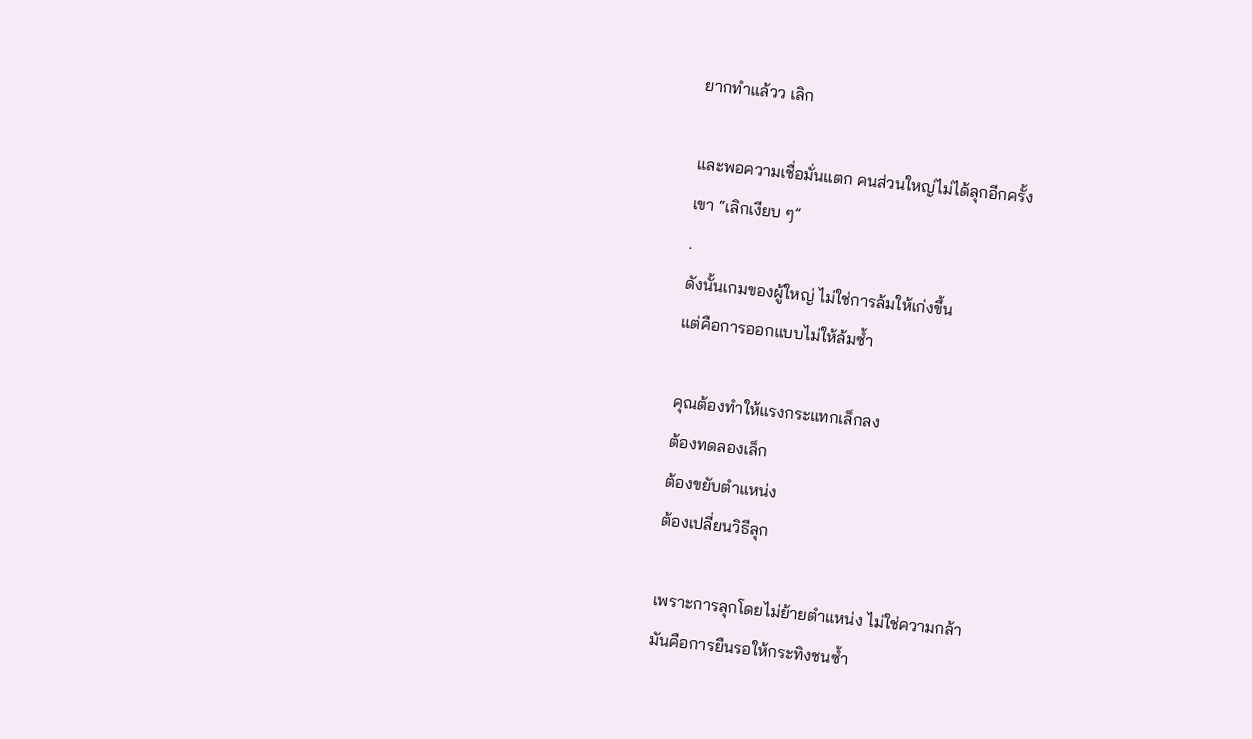ยากทำแล้วว เลิก

และพอความเชื่อมั่นแตก คนส่วนใหญ่ไม่ได้ลุกอีกครั้ง
เขา “เลิกเงียบ ๆ”
.
ดังนั้นเกมของผู้ใหญ่ ไม่ใช่การล้มให้เก่งขึ้น
แต่คือการออกแบบไม่ให้ล้มซ้ำ

คุณต้องทำให้แรงกระแทกเล็กลง
ต้องทดลองเล็ก
ต้องขยับตำแหน่ง
ต้องเปลี่ยนวิธีลุก

เพราะการลุกโดยไม่ย้ายตำแหน่ง ไม่ใช่ความกล้า
มันคือการยืนรอให้กระทิงชนซ้ำ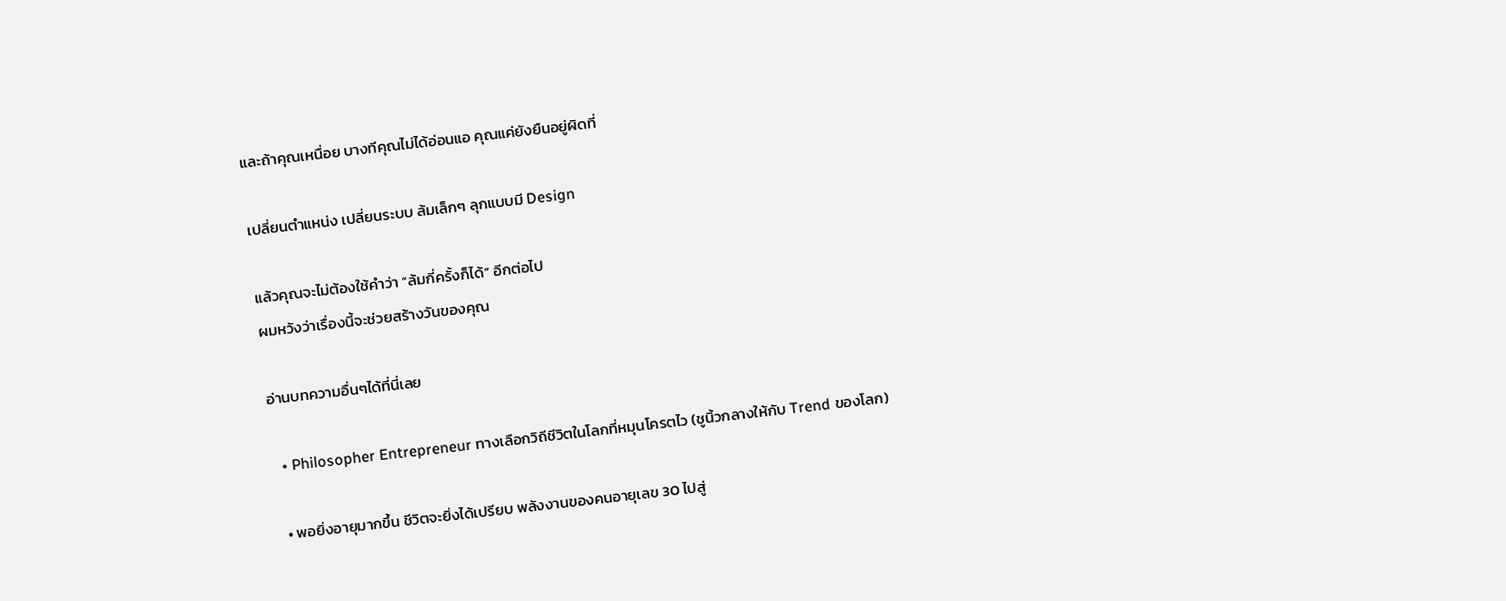และถ้าคุณเหนื่อย บางทีคุณไม่ได้อ่อนแอ คุณแค่ยังยืนอยู่ผิดที่

เปลี่ยนตำแหน่ง เปลี่ยนระบบ ล้มเล็กๆ ลุกแบบมี Design

แล้วคุณจะไม่ต้องใช้คำว่า “ล้มกี่ครั้งก็ได้” อีกต่อไป
ผมหวังว่าเรื่องนี้จะช่วยสร้างวันของคุณ

อ่านบทความอื่นๆได้ที่นี่เลย

  • Philosopher Entrepreneur ทางเลือกวิถีชีวิตในโลกที่หมุนโครตไว (ชูนิ้วกลางให้กับ Trend ของโลก)

  • พอยิ่งอายุมากขึ้น ชีวิตจะยิ่งได้เปรียบ พลังงานของคนอายุเลข 30 ไปสู่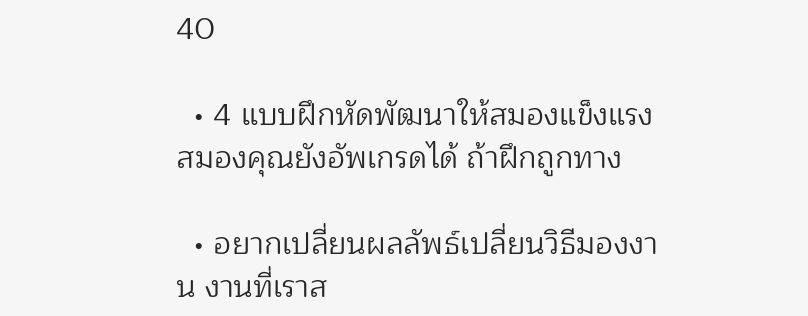40

  • 4 แบบฝึกหัดพัฒนาให้สมองแข็งแรง สมองคุณยังอัพเกรดได้ ถ้าฝึกถูกทาง

  • อยากเปลี่ยนผลลัพธ์เปลี่ยนวิธีมองงาน งานที่เราส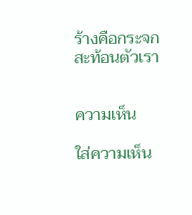ร้างคือกระจกสะท้อนตัวเรา


ความเห็น

ใส่ความเห็น